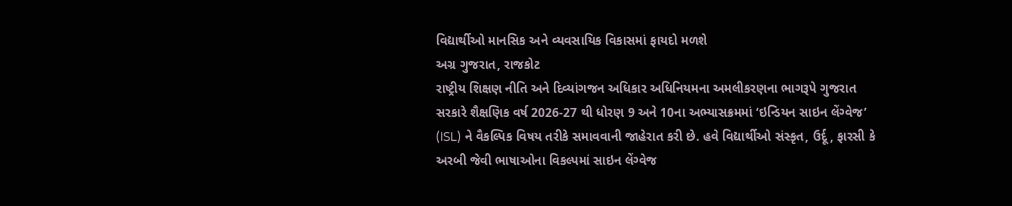વિદ્યાર્થીઓ માનસિક અને વ્યવસાયિક વિકાસમાં ફાયદો મળશે
અગ્ર ગુજરાત, રાજકોટ
રાષ્ટ્રીય શિક્ષણ નીતિ અને દિવ્યાંગજન અધિકાર અધિનિયમના અમલીકરણના ભાગરૂપે ગુજરાત સરકારે શૈક્ષણિક વર્ષ 2026-27 થી ધોરણ 9 અને 10ના અભ્યાસક્રમમાં ‘ઇન્ડિયન સાઇન લેંગ્વેજ’ (ISL) ને વૈકલ્પિક વિષય તરીકે સમાવવાની જાહેરાત કરી છે. હવે વિદ્યાર્થીઓ સંસ્કૃત, ઉર્દૂ, ફારસી કે અરબી જેવી ભાષાઓના વિકલ્પમાં સાઇન લેંગ્વેજ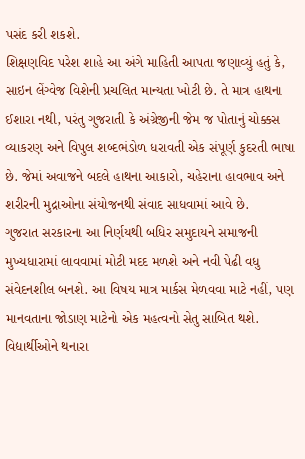પસંદ કરી શકશે.
શિક્ષણવિદ પરેશ શાહે આ અંગે માહિતી આપતા જણાવ્યું હતું કે, સાઇન લેંગ્વેજ વિશેની પ્રચલિત માન્યતા ખોટી છે. તે માત્ર હાથના ઈશારા નથી, પરંતુ ગુજરાતી કે અંગ્રેજીની જેમ જ પોતાનું ચોક્કસ વ્યાકરણ અને વિપુલ શબ્દભંડોળ ધરાવતી એક સંપૂર્ણ કુદરતી ભાષા છે. જેમાં અવાજને બદલે હાથના આકારો, ચહેરાના હાવભાવ અને શરીરની મુદ્રાઓના સંયોજનથી સંવાદ સાધવામાં આવે છે.
ગુજરાત સરકારના આ નિર્ણયથી બધિર સમુદાયને સમાજની મુખ્યધારામાં લાવવામાં મોટી મદદ મળશે અને નવી પેઢી વધુ સંવેદનશીલ બનશે. આ વિષય માત્ર માર્કસ મેળવવા માટે નહીં, પણ માનવતાના જોડાણ માટેનો એક મહત્વનો સેતુ સાબિત થશે.
વિદ્યાર્થીઓને થનારા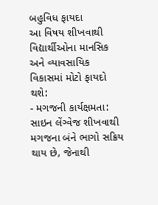બહુવિધ ફાયદા
આ વિષય શીખવાથી વિદ્યાર્થીઓના માનસિક અને વ્યાવસાયિક વિકાસમાં મોટો ફાયદો થશે:
- મગજની કાર્યક્ષમતા: સાઇન લેંગ્વેજ શીખવાથી મગજના બંને ભાગો સક્રિય થાય છે, જેનાથી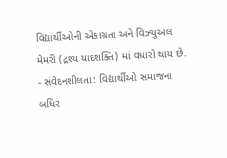વિદ્યાર્થીઓની એકાગ્રતા અને વિઝ્યુઅલ મેમરી (દ્રશ્ય યાદશક્તિ) માં વધારો થાય છે.
- સંવેદનશીલતા: વિદ્યાર્થીઓ સમાજના બધિર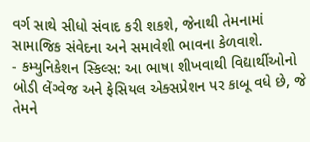વર્ગ સાથે સીધો સંવાદ કરી શકશે, જેનાથી તેમનામાં સામાજિક સંવેદના અને સમાવેશી ભાવના કેળવાશે.
- કમ્યુનિકેશન સ્કિલ્સ: આ ભાષા શીખવાથી વિદ્યાર્થીઓનો બોડી લેંગ્વેજ અને ફેસિયલ એક્સપ્રેશન પર કાબૂ વધે છે, જે તેમને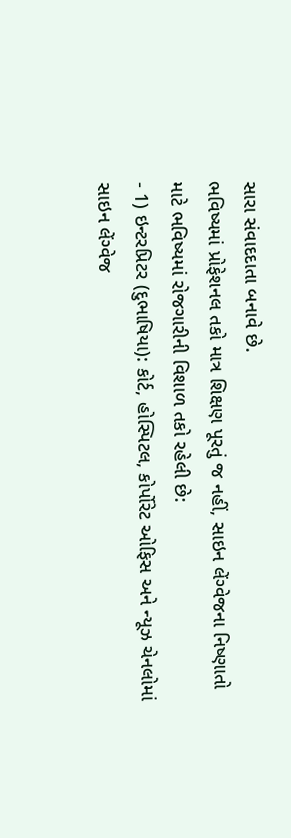સારા સંવાદદાતા બનાવે છે.
ભવિષ્યમાં પ્રોફેશનલ તકો માત્ર શિક્ષણ પૂરતું જ નહીં, સાઇન લેંગ્વેજના નિષ્ણાતો માટે ભવિષ્યમાં રોજગારીની વિશાળ તકો રહેલી છે:
- 1) ઇન્ટરપ્રિટર (દુભાષિયા): કોર્ટ, હોસ્પિટલ, કોર્પોરેટ ઓફિસ અને ન્યૂઝ ચેનલોમાં સાઇન લેંગ્વેજ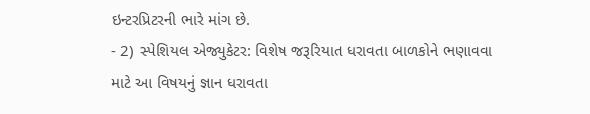ઇન્ટરપ્રિટરની ભારે માંગ છે.
- 2) સ્પેશિયલ એજ્યુકેટર: વિશેષ જરૂરિયાત ધરાવતા બાળકોને ભણાવવા માટે આ વિષયનું જ્ઞાન ધરાવતા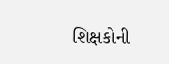શિક્ષકોની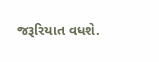જરૂરિયાત વધશે.